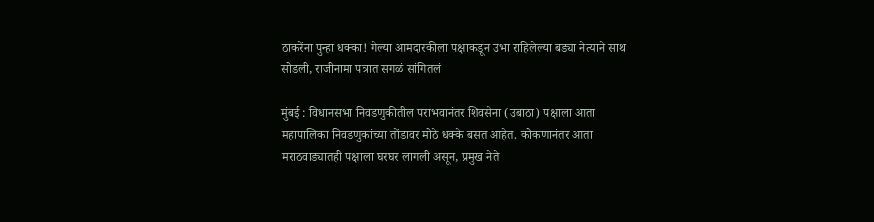ठाकरेंना पुन्हा धक्का! गेल्या आमदारकीला पक्षाकडून उभा राहिलेल्या बड्या नेत्याने साथ सोडली, राजीनामा पत्रात सगळं सांगितलं

मुंबई : विधानसभा निवडणुकीतील पराभवानंतर शिवसेना (उबाठा) पक्षाला आता महापालिका निवडणुकांच्या तोंडावर मोठे धक्के बसत आहेत. कोकणानंतर आता मराठवाड्यातही पक्षाला घरघर लागली असून, प्रमुख नेते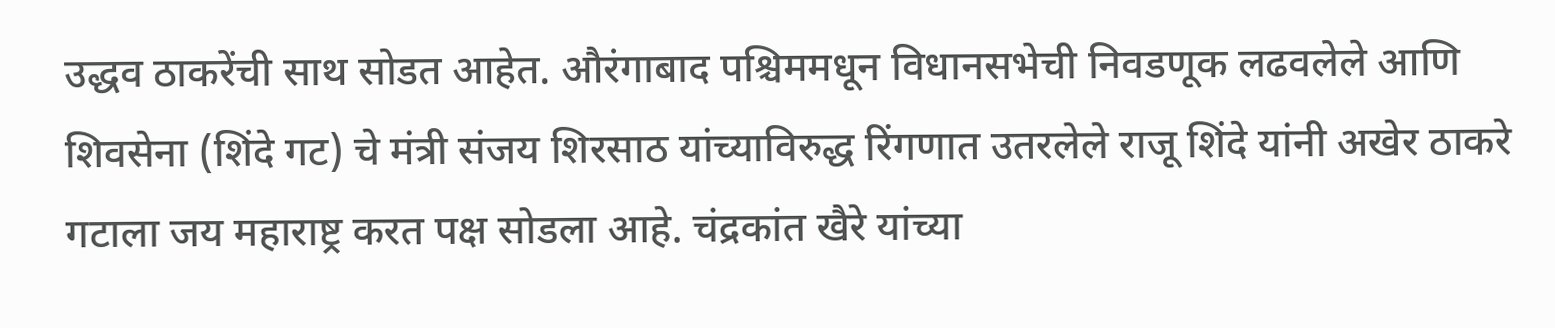उद्धव ठाकरेंची साथ सोडत आहेत. औरंगाबाद पश्चिममधून विधानसभेची निवडणूक लढवलेले आणि शिवसेना (शिंदे गट) चे मंत्री संजय शिरसाठ यांच्याविरुद्ध रिंगणात उतरलेले राजू शिंदे यांनी अखेर ठाकरे गटाला जय महाराष्ट्र करत पक्ष सोडला आहे. चंद्रकांत खैरे यांच्या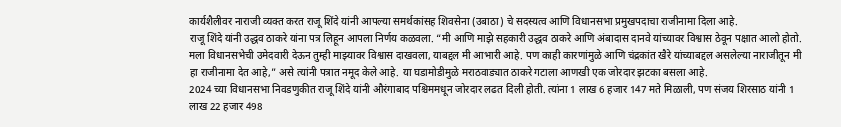कार्यशैलीवर नाराजी व्यक्त करत राजू शिंदे यांनी आपल्या समर्थकांसह शिवसेना (उबाठा) चे सदस्यत्व आणि विधानसभा प्रमुखपदाचा राजीनामा दिला आहे.
राजू शिंदे यांनी उद्धव ठाकरे यांना पत्र लिहून आपला निर्णय कळवला. “मी आणि माझे सहकारी उद्धव ठाकरे आणि अंबादास दानवे यांच्यावर विश्वास ठेवून पक्षात आलो होतो. मला विधानसभेची उमेदवारी देऊन तुम्ही माझ्यावर विश्वास दाखवला, याबद्दल मी आभारी आहे. पण काही कारणांमुळे आणि चंद्रकांत खैरे यांच्याबद्दल असलेल्या नाराजीतून मी हा राजीनामा देत आहे,” असे त्यांनी पत्रात नमूद केले आहे. या घडामोडीमुळे मराठवाड्यात ठाकरे गटाला आणखी एक जोरदार झटका बसला आहे.
2024 च्या विधानसभा निवडणुकीत राजू शिंदे यांनी औरंगाबाद पश्चिममधून जोरदार लढत दिली होती. त्यांना 1 लाख 6 हजार 147 मते मिळाली, पण संजय शिरसाठ यांनी 1 लाख 22 हजार 498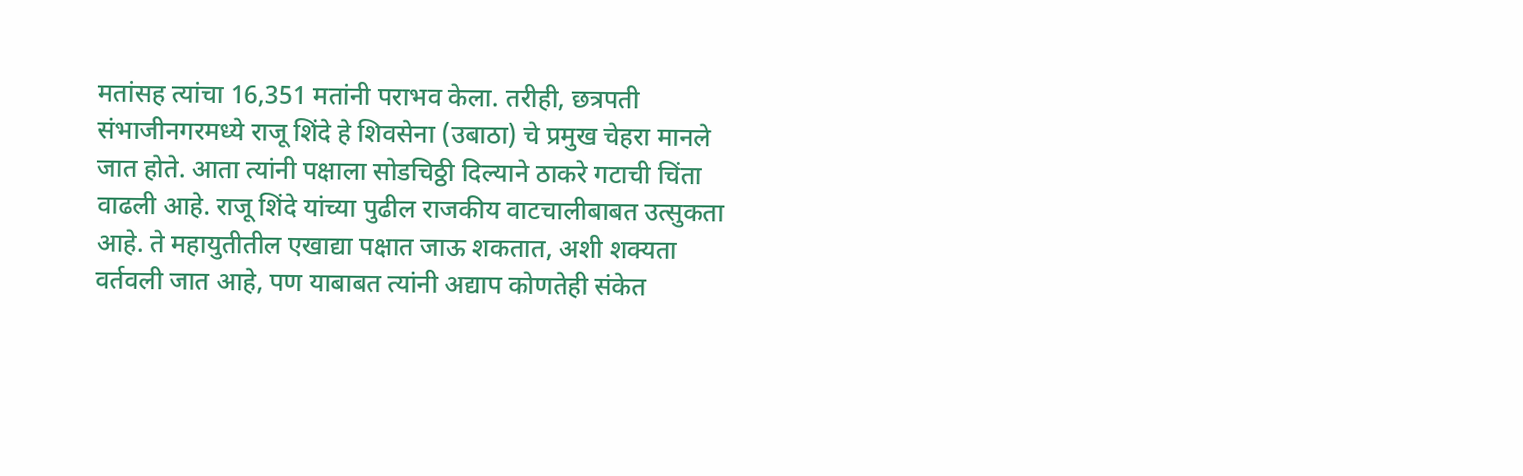मतांसह त्यांचा 16,351 मतांनी पराभव केला. तरीही, छत्रपती संभाजीनगरमध्ये राजू शिंदे हे शिवसेना (उबाठा) चे प्रमुख चेहरा मानले जात होते. आता त्यांनी पक्षाला सोडचिठ्ठी दिल्याने ठाकरे गटाची चिंता वाढली आहे. राजू शिंदे यांच्या पुढील राजकीय वाटचालीबाबत उत्सुकता आहे. ते महायुतीतील एखाद्या पक्षात जाऊ शकतात, अशी शक्यता वर्तवली जात आहे, पण याबाबत त्यांनी अद्याप कोणतेही संकेत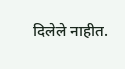दिलेले नाहीत.